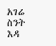አገሬ ስንት እዳ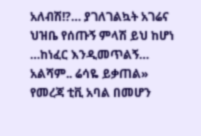አለብሽ!?… ያገለገልኳት አገሬና ህዝቤ የሰጡኝ ምላሽ ይህ ከሆነ …ከነፈር እንዲመጥልኝ… አልሻም.. ሬሳዬ ይቃጠል»
የመረጃ ቲቪ አባል በመሆን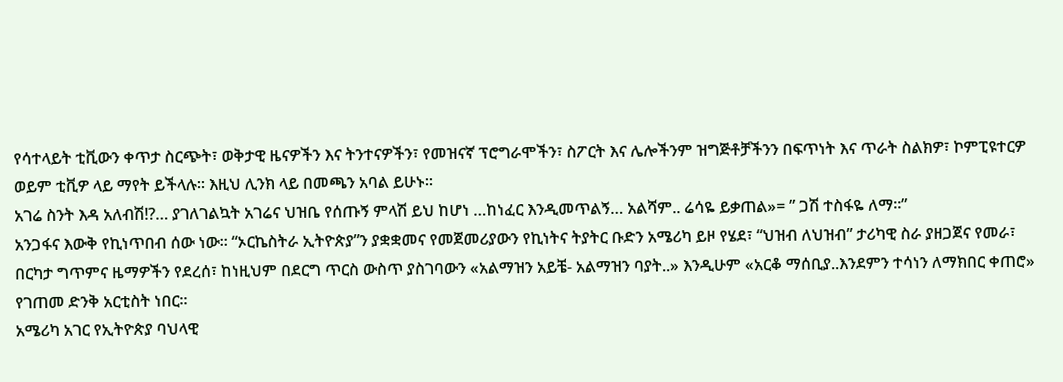የሳተላይት ቲቪውን ቀጥታ ስርጭት፣ ወቅታዊ ዜናዎችን እና ትንተናዎችን፣ የመዝናኛ ፕሮግራሞችን፣ ስፖርት እና ሌሎችንም ዝግጅቶቻችንን በፍጥነት እና ጥራት ስልክዎ፣ ኮምፒዩተርዎ ወይም ቲቪዎ ላይ ማየት ይችላሉ። እዚህ ሊንክ ላይ በመጫን አባል ይሁኑ።
አገሬ ስንት እዳ አለብሽ!?… ያገለገልኳት አገሬና ህዝቤ የሰጡኝ ምላሽ ይህ ከሆነ …ከነፈር እንዲመጥልኝ… አልሻም.. ሬሳዬ ይቃጠል»= ” ጋሽ ተስፋዬ ለማ።”
አንጋፋና እውቅ የኪነጥበብ ሰው ነው። “ኦርኬስትራ ኢትዮጵያ”ን ያቋቋመና የመጀመሪያውን የኪነትና ትያትር ቡድን አሜሪካ ይዞ የሄደ፣ “ህዝብ ለህዝብ” ታሪካዊ ስራ ያዘጋጀና የመራ፣ በርካታ ግጥምና ዜማዎችን የደረሰ፣ ከነዚህም በደርግ ጥርስ ውስጥ ያስገባውን «አልማዝን አይቼ- አልማዝን ባያት..» እንዲሁም «አርቆ ማሰቢያ..እንደምን ተሳነን ለማክበር ቀጠሮ» የገጠመ ድንቅ አርቲስት ነበር።
አሜሪካ አገር የኢትዮጵያ ባህላዊ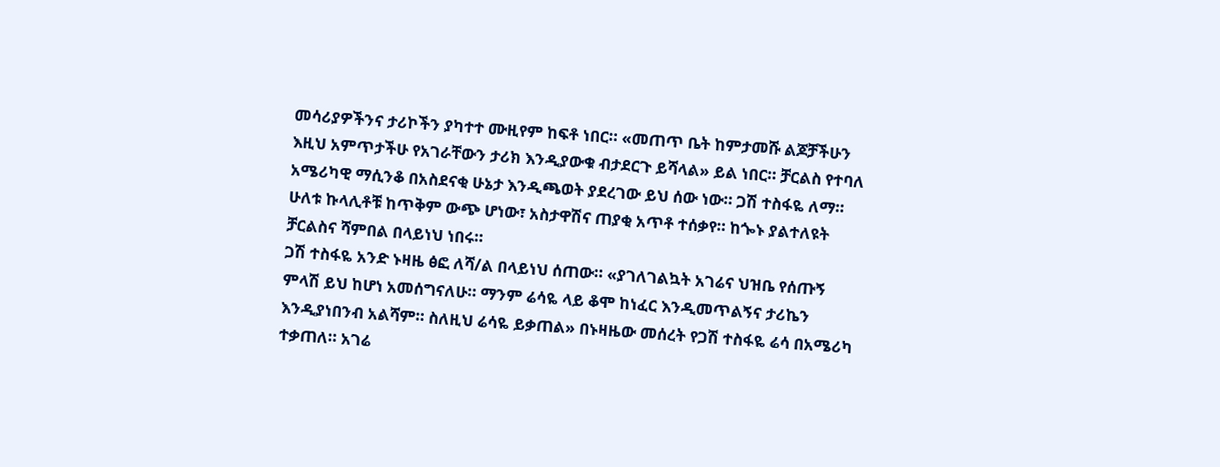መሳሪያዎችንና ታሪኮችን ያካተተ ሙዚየም ከፍቶ ነበር። «መጠጥ ቤት ከምታመሹ ልጆቻችሁን እዚህ አምጥታችሁ የአገራቸውን ታሪክ እንዲያውቁ ብታደርጉ ይሻላል» ይል ነበር። ቻርልስ የተባለ አሜሪካዊ ማሲንቆ በአስደናቂ ሁኔታ እንዲጫወት ያደረገው ይህ ሰው ነው። ጋሽ ተስፋዬ ለማ። ሁለቱ ኩላሊቶቹ ከጥቅም ውጭ ሆነው፣ አስታዋሽና ጠያቂ አጥቶ ተሰቃየ። ከጐኑ ያልተለዩት ቻርልስና ሻምበል በላይነህ ነበሩ።
ጋሽ ተስፋዬ አንድ ኑዛዜ ፅፎ ለሻ/ል በላይነህ ሰጠው። «ያገለገልኳት አገሬና ህዝቤ የሰጡኝ ምላሽ ይህ ከሆነ አመሰግናለሁ። ማንም ሬሳዬ ላይ ቆሞ ከነፈር እንዲመጥልኝና ታሪኬን እንዲያነበንብ አልሻም። ስለዚህ ሬሳዬ ይቃጠል» በኑዛዜው መሰረት የጋሽ ተስፋዬ ሬሳ በአሜሪካ ተቃጠለ። አገሬ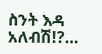ስንት እዳ አለብሽ!?…